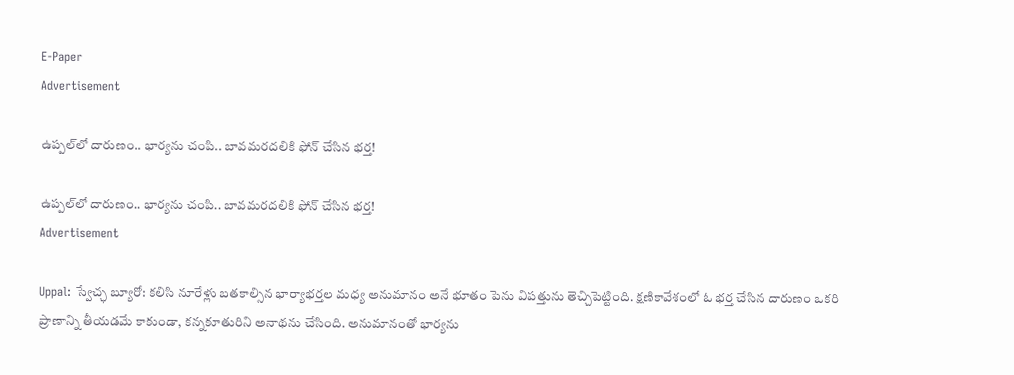E-Paper
Advertisement

ఉప్పల్‌లో దారుణం.. భార్యను చంపి.. బావమరదలికి ఫోన్ చేసిన భర్త!

ఉప్పల్‌లో దారుణం.. భార్యను చంపి.. బావమరదలికి ఫోన్ చేసిన భర్త!
Advertisement

Uppal: స్వేచ్ఛ బ్యూరో: కలిసి నూరేళ్లు బతకాల్సిన భార్యాభర్తల మధ్య అనుమానం అనే భూతం పెను విపత్తును తెచ్చిపెట్టింది. క్షణికావేశంలో ఓ భర్త చేసిన దారుణం ఒకరి ప్రాణాన్ని తీయడమే కాకుండా, కన్నకూతురిని అనాథను చేసింది. అనుమానంతో భార్యను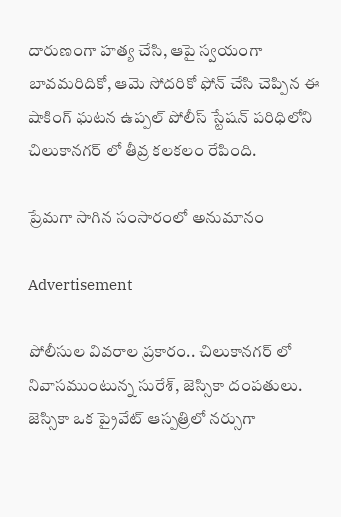దారుణంగా హత్య చేసి, ఆపై స్వయంగా బావమరిదికో, ఆమె సోదరికో ఫోన్ చేసి చెప్పిన ఈ షాకింగ్ ఘటన ఉప్పల్ పోలీస్ స్టేషన్ పరిధిలోని చిలుకానగర్ లో తీవ్ర కలకలం రేపింది.

ప్రేమగా సాగిన సంసారంలో అనుమానం

Advertisement

పోలీసుల వివరాల ప్రకారం.. చిలుకానగర్ లో నివాసముంటున్న సురేశ్, జెస్సికా దంపతులు. జెస్సికా ఒక ప్రైవేట్ ఆస్పత్రిలో నర్సుగా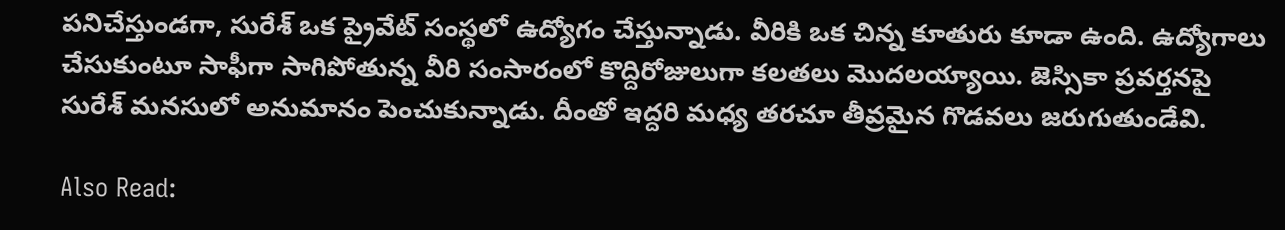పనిచేస్తుండగా, సురేశ్ ఒక ప్రైవేట్ సంస్థలో ఉద్యోగం చేస్తున్నాడు. వీరికి ఒక చిన్న కూతురు కూడా ఉంది. ఉద్యోగాలు చేసుకుంటూ సాఫీగా సాగిపోతున్న వీరి సంసారంలో కొద్దిరోజులుగా కలతలు మొదలయ్యాయి. జెస్సికా ప్రవర్తనపై సురేశ్ మనసులో అనుమానం పెంచుకున్నాడు. దీంతో ఇద్దరి మధ్య తరచూ తీవ్రమైన గొడవలు జరుగుతుండేవి.

Also Read: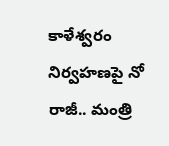కాళేశ్వరం నిర్వహణపై నో రాజీ.. మంత్రి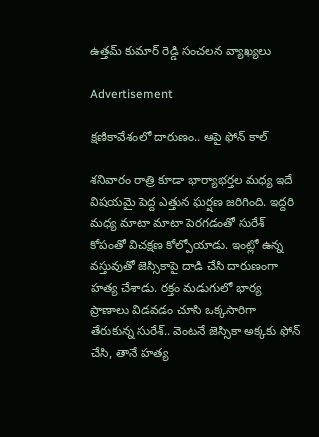ఉత్తమ్ కుమార్ రెడ్డి సంచలన వ్యాఖ్యలు

Advertisement

క్షణికావేశంలో దారుణం.. ఆపై ఫోన్ కాల్

శనివారం రాత్రి కూడా భార్యాభర్తల మధ్య ఇదే విషయమై పెద్ద ఎత్తున ఘర్షణ జరిగింది. ఇద్దరి మధ్య మాటా మాటా పెరగడంతో సురేశ్ కోపంతో విచక్షణ కోల్పోయాడు. ఇంట్లో ఉన్న వస్తువుతో జెస్సికాపై దాడి చేసి దారుణంగా హత్య చేశాడు. రక్తం మడుగులో భార్య ప్రాణాలు విడవడం చూసి ఒక్కసారిగా తేరుకున్న సురేశ్.. వెంటనే జెస్సికా అక్కకు ఫోన్ చేసి, తానే హత్య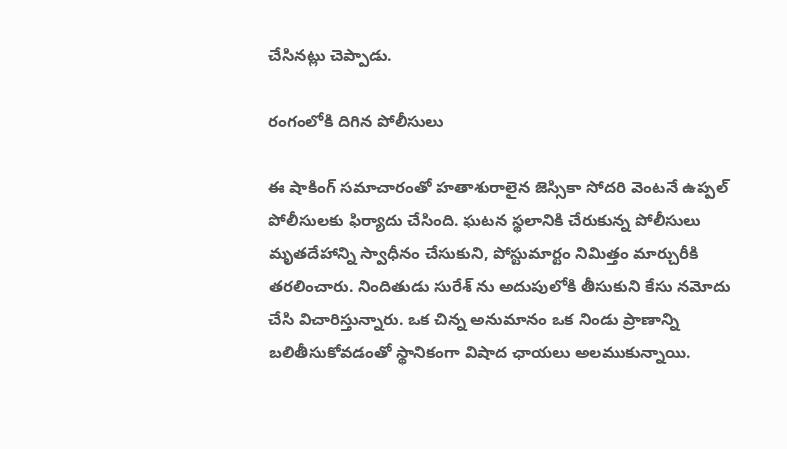చేసినట్లు చెప్పాడు.

రంగంలోకి దిగిన పోలీసులు

ఈ షాకింగ్ సమాచారంతో హతాశురాలైన జెస్సికా సోదరి వెంటనే ఉప్పల్ పోలీసులకు ఫిర్యాదు చేసింది. ఘటన స్థలానికి చేరుకున్న పోలీసులు మృతదేహాన్ని స్వాధీనం చేసుకుని, పోస్టుమార్టం నిమిత్తం మార్చురీకి తరలించారు. నిందితుడు సురేశ్ ను అదుపులోకి తీసుకుని కేసు నమోదు చేసి విచారిస్తున్నారు. ఒక చిన్న అనుమానం ఒక నిండు ప్రాణాన్ని బలితీసుకోవడంతో స్థానికంగా విషాద ఛాయలు అలముకున్నాయి.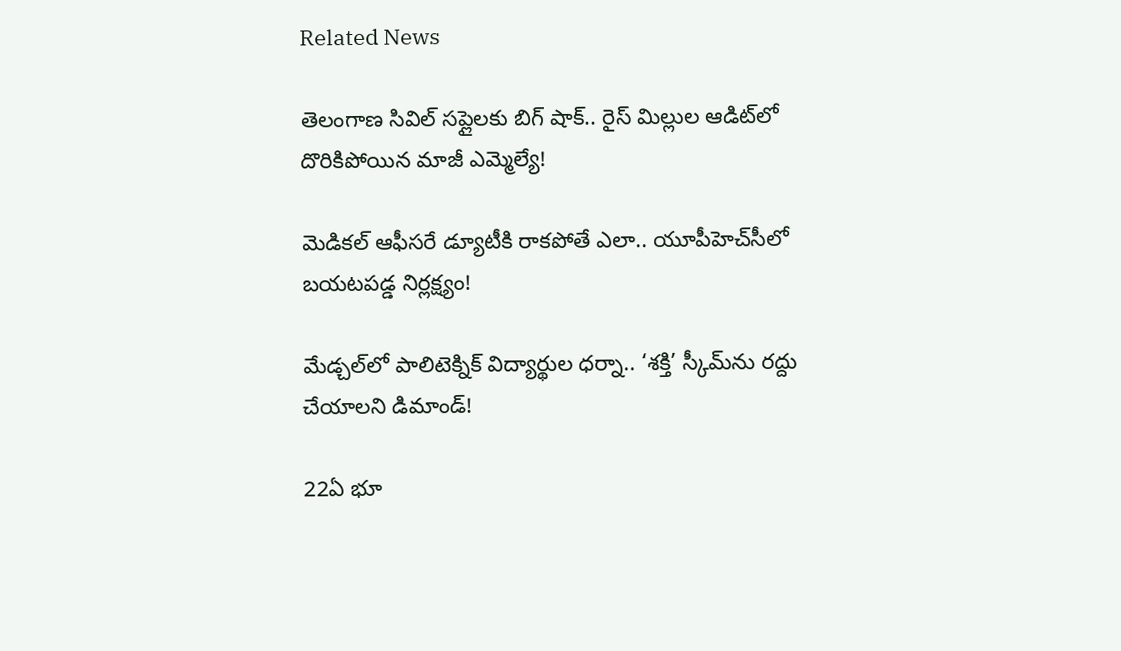Related News

తెలంగాణ సివిల్ సప్లై‌లకు బిగ్ షాక్.. రైస్ మిల్లుల ఆడిట్‌లో దొరికిపోయిన మాజీ ఎమ్మెల్యే!

మెడికల్ ఆఫీసరే డ్యూటీకి రాకపోతే ఎలా.. యూపీహెచ్‌సీలో బయటపడ్డ నిర్లక్ష్యం!

మేడ్చల్‌లో పాలిటెక్నిక్ విద్యార్థుల ధర్నా.. ‘శక్తి’ స్కీమ్‌ను రద్దు చేయాలని డిమాండ్!

22ఏ భూ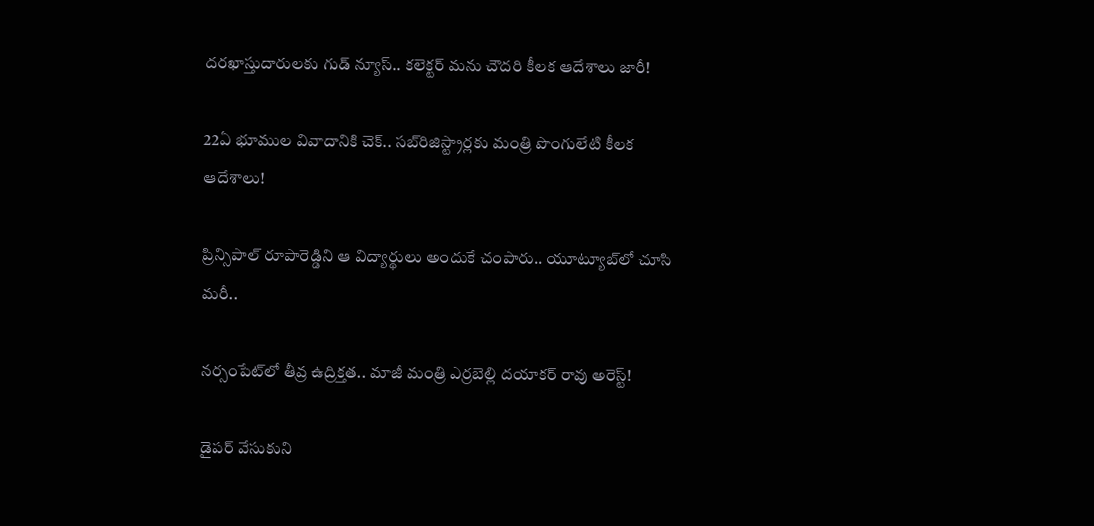దరఖాస్తుదారులకు గుడ్ న్యూస్.. కలెక్టర్‌ మను చౌదరి కీలక ఆదేశాలు జారీ!

22ఏ భూముల వివాదానికి చెక్.. సబ్‌రిజిస్ట్రార్లకు మంత్రి పొంగులేటి కీలక ఆదేశాలు!

ప్రిన్సిపాల్ రూపారెడ్డిని ఆ విద్యార్థులు అందుకే చంపారు.. యూట్యూబ్‌లో చూసి మరీ..

నర్సంపేట్‌లో తీవ్ర ఉద్రిక్తత.. మాజీ మంత్రి ఎర్రబెల్లి దయాకర్ రావు అరెస్ట్!

డైపర్ వేసుకుని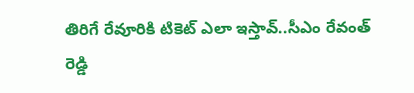తిరిగే రేవూరికి టికెట్ ఎలా ఇస్తావ్..సీఎం రేవంత్ రెడ్డి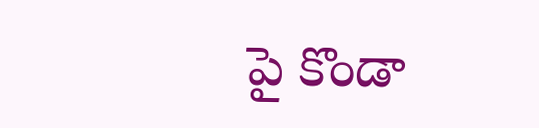పై కొండా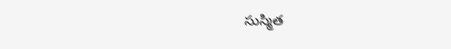సుస్మిత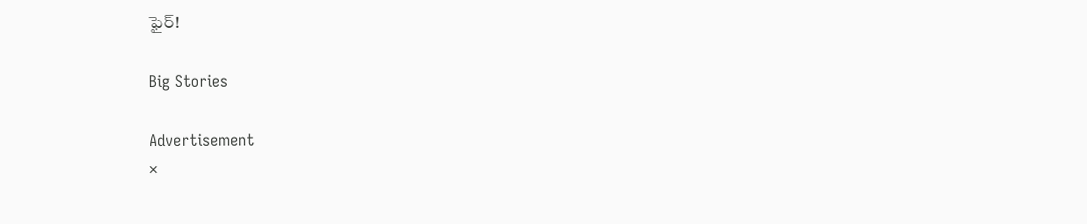ఫైర్!

Big Stories

Advertisement
×